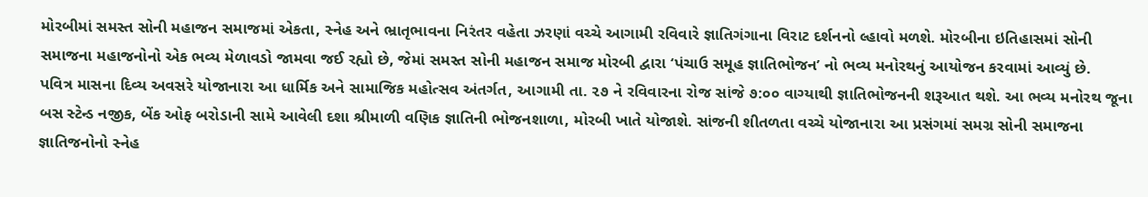મોરબીમાં સમસ્ત સોની મહાજન સમાજમાં એકતા, સ્નેહ અને ભ્રાતૃભાવના નિરંતર વહેતા ઝરણાં વચ્ચે આગામી રવિવારે જ્ઞાતિગંગાના વિરાટ દર્શનનો લ્હાવો મળશે. મોરબીના ઇતિહાસમાં સોની સમાજના મહાજનોનો એક ભવ્ય મેળાવડો જામવા જઈ રહ્યો છે, જેમાં સમસ્ત સોની મહાજન સમાજ મોરબી દ્વારા ‘પંચાઉ સમૂહ જ્ઞાતિભોજન’ નો ભવ્ય મનોરથનું આયોજન કરવામાં આવ્યું છે.
પવિત્ર માસના દિવ્ય અવસરે યોજાનારા આ ધાર્મિક અને સામાજિક મહોત્સવ અંતર્ગત, આગામી તા. ૨૭ ને રવિવારના રોજ સાંજે ૭:૦૦ વાગ્યાથી જ્ઞાતિભોજનની શરૂઆત થશે. આ ભવ્ય મનોરથ જૂના બસ સ્ટેન્ડ નજીક, બેંક ઓફ બરોડાની સામે આવેલી દશા શ્રીમાળી વણિક જ્ઞાતિની ભોજનશાળા, મોરબી ખાતે યોજાશે. સાંજની શીતળતા વચ્ચે યોજાનારા આ પ્રસંગમાં સમગ્ર સોની સમાજના જ્ઞાતિજનોનો સ્નેહ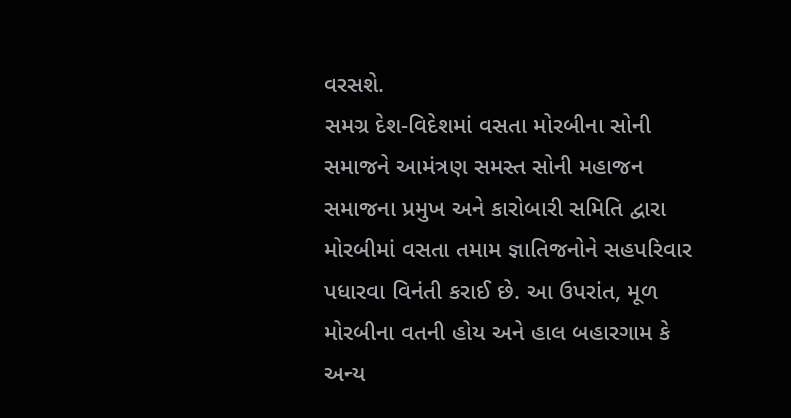વરસશે.
સમગ્ર દેશ-વિદેશમાં વસતા મોરબીના સોની સમાજને આમંત્રણ સમસ્ત સોની મહાજન સમાજના પ્રમુખ અને કારોબારી સમિતિ દ્વારા મોરબીમાં વસતા તમામ જ્ઞાતિજનોને સહપરિવાર પધારવા વિનંતી કરાઈ છે. આ ઉપરાંત, મૂળ મોરબીના વતની હોય અને હાલ બહારગામ કે અન્ય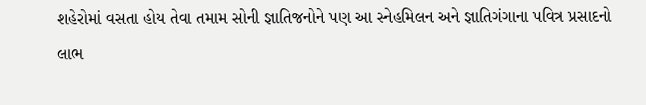શહેરોમાં વસતા હોય તેવા તમામ સોની જ્ઞાતિજનોને પણ આ સ્નેહમિલન અને જ્ઞાતિગંગાના પવિત્ર પ્રસાદનો લાભ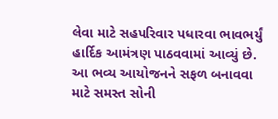લેવા માટે સહપરિવાર પધારવા ભાવભર્યું હાર્દિક આમંત્રણ પાઠવવામાં આવ્યું છે.
આ ભવ્ય આયોજનને સફળ બનાવવા માટે સમસ્ત સોની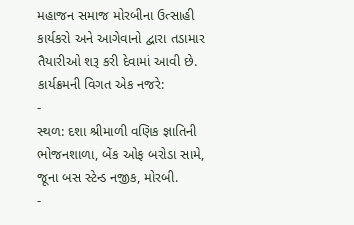મહાજન સમાજ મોરબીના ઉત્સાહી કાર્યકરો અને આગેવાનો દ્વારા તડામાર તૈયારીઓ શરૂ કરી દેવામાં આવી છે.
કાર્યક્રમની વિગત એક નજરે:
-
સ્થળ: દશા શ્રીમાળી વણિક જ્ઞાતિની ભોજનશાળા, બેંક ઓફ બરોડા સામે, જૂના બસ સ્ટેન્ડ નજીક, મોરબી.
-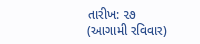તારીખ: ૨૭ (આગામી રવિવાર)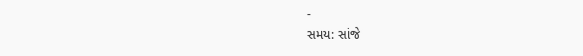-
સમય: સાંજે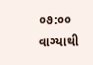૦૭:૦૦ વાગ્યાથી